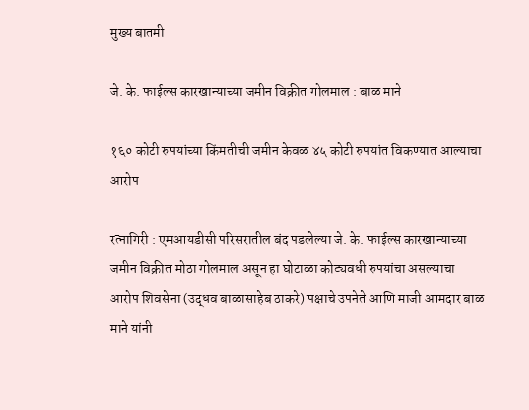मुख्य बातमी

जे. के. फाईल्स कारखान्याच्या जमीन विक्रीत गोलमाल : बाळ माने

१६० कोटी रुपयांच्या किंमतीची जमीन केवळ ४५ कोटी रुपयांत विकण्यात आल्याचा आरोप

रत्नागिरी : एमआयडीसी परिसरातील बंद पडलेल्या जे. के. फाईल्स कारखान्याच्या जमीन विक्रीत मोठा गोलमाल असून हा घोटाळा कोट्यवधी रुपयांचा असल्याचा आरोप शिवसेना (उद्धव बाळासाहेब ठाकरे) पक्षाचे उपनेते आणि माजी आमदार बाळ माने यांनी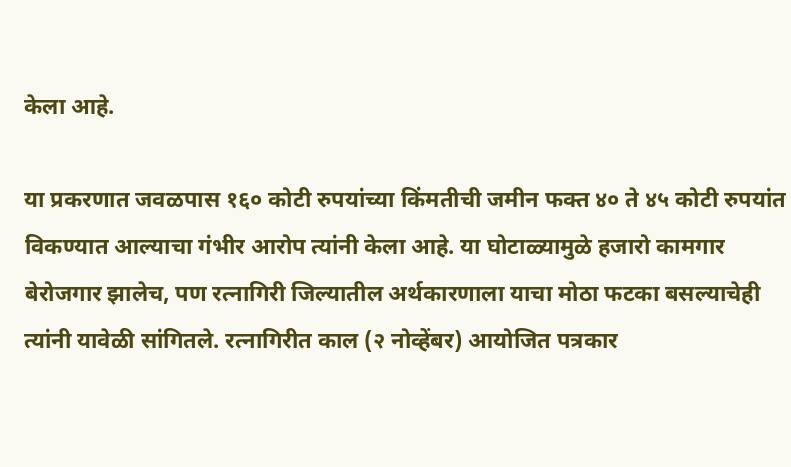केला आहे.

या प्रकरणात जवळपास १६० कोटी रुपयांच्या किंमतीची जमीन फक्त ४० ते ४५ कोटी रुपयांत विकण्यात आल्याचा गंभीर आरोप त्यांनी केला आहे. या घोटाळ्यामुळे हजारो कामगार बेरोजगार झालेच, पण रत्नागिरी जिल्यातील अर्थकारणाला याचा मोठा फटका बसल्याचेही त्यांनी यावेळी सांगितले. रत्नागिरीत काल (२ नोव्हेंबर) आयोजित पत्रकार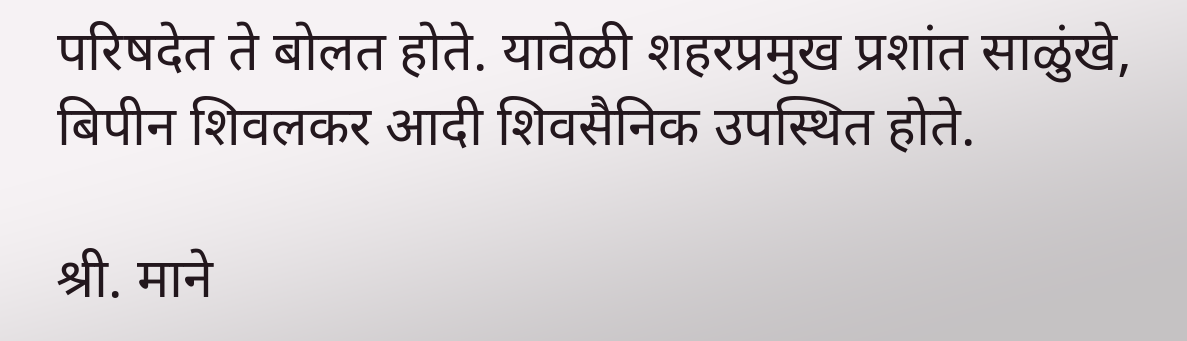परिषदेत ते बोलत होते. यावेळी शहरप्रमुख प्रशांत साळुंखे, बिपीन शिवलकर आदी शिवसैनिक उपस्थित होते.

श्री. माने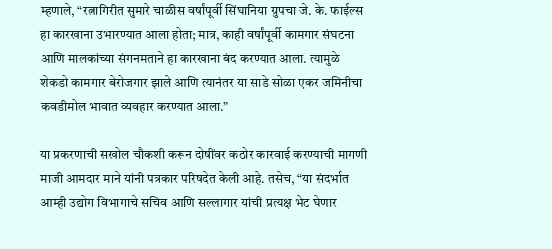म्हणाले, “रत्नागिरीत सुमारे चाळीस वर्षांपूर्वी सिंघानिया ग्रुपचा जे. के. फाईल्स हा कारखाना उभारण्यात आला होता; मात्र, काही वर्षांपूर्वी कामगार संघटना आणि मालकांच्या संगनमताने हा कारखाना बंद करण्यात आला. त्यामुळे शेकडो कामगार बेरोजगार झाले आणि त्यानंतर या साडे सोळा एकर जमिनीचा कवडीमोल भावात व्यवहार करण्यात आला.”

या प्रकरणाची सखोल चौकशी करून दोषींवर कठोर कारवाई करण्याची मागणी माजी आमदार माने यांनी पत्रकार परिषदेत केली आहे. तसेच, “या संदर्भात आम्ही उद्योग विभागाचे सचिव आणि सल्लागार यांची प्रत्यक्ष भेट घेणार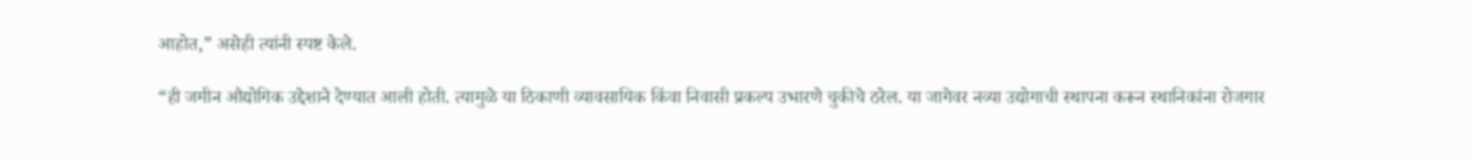आहोत,” असेही त्यांनी स्पष्ट केले.

“ही जमीन औद्योगिक उद्देशाने देण्यात आली होती. त्यामुळे या ठिकाणी व्यावसायिक किंवा निवासी प्रकल्प उभारणे चुकीचे ठरेल. या जागेवर नव्या उद्योगाची स्थापना करून स्थानिकांना रोजगार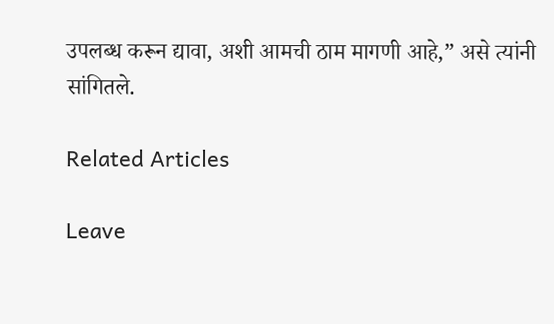उपलब्ध करून द्यावा, अशी आमची ठाम मागणी आहे,” असे त्यांनी सांगितले.

Related Articles

Leave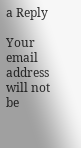a Reply

Your email address will not be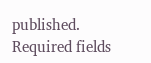published. Required fields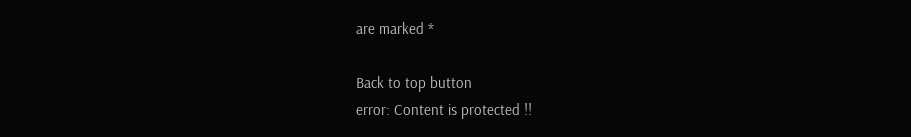are marked *

Back to top button
error: Content is protected !!